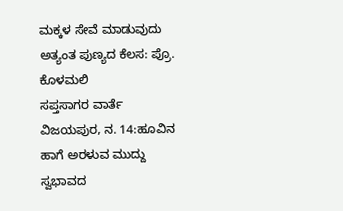ಮಕ್ಕಳ ಸೇವೆ ಮಾಡುವುದು ಅತ್ಯಂತ ಪುಣ್ಯದ ಕೆಲಸ: ಪ್ರೊ. ಕೊಳಮಲಿ
ಸಪ್ತಸಾಗರ ವಾರ್ತೆ ವಿಜಯಪುರ, ನ. 14:ಹೂವಿನ ಹಾಗೆ ಅರಳುವ ಮುದ್ದು ಸ್ವಭಾವದ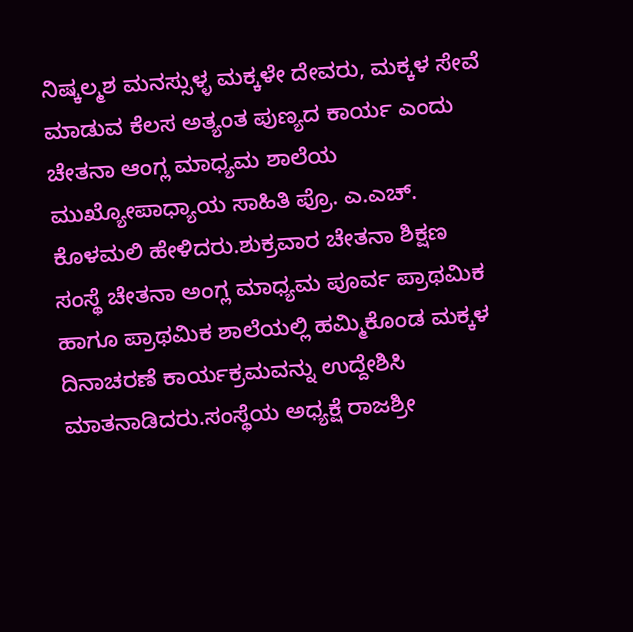ನಿಷ್ಕಲ್ಮಶ ಮನಸ್ಸುಳ್ಳ ಮಕ್ಕಳೇ ದೇವರು, ಮಕ್ಕಳ ಸೇವೆ ಮಾಡುವ ಕೆಲಸ ಅತ್ಯಂತ ಪುಣ್ಯದ ಕಾರ್ಯ ಎಂದು ಚೇತನಾ ಆಂಗ್ಲ ಮಾಧ್ಯಮ ಶಾಲೆಯ ಮುಖ್ಯೋಪಾಧ್ಯಾಯ ಸಾಹಿತಿ ಪ್ರೊ. ಎ.ಎಚ್. ಕೊಳಮಲಿ ಹೇಳಿದರು.ಶುಕ್ರವಾರ ಚೇತನಾ ಶಿಕ್ಷಣ ಸಂಸ್ಥೆ ಚೇತನಾ ಅಂಗ್ಲ ಮಾಧ್ಯಮ ಪೂರ್ವ ಪ್ರಾಥಮಿಕ ಹಾಗೂ ಪ್ರಾಥಮಿಕ ಶಾಲೆಯಲ್ಲಿ ಹಮ್ಮಿಕೊಂಡ ಮಕ್ಕಳ ದಿನಾಚರಣೆ ಕಾರ್ಯಕ್ರಮವನ್ನು ಉದ್ದೇಶಿಸಿ ಮಾತನಾಡಿದರು.ಸಂಸ್ಥೆಯ ಅಧ್ಯಕ್ಷೆ ರಾಜಶ್ರೀ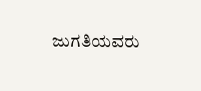ಜುಗತಿಯವರು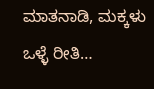ಮಾತನಾಡಿ, ಮಕ್ಕಳು ಒಳ್ಳೆ ರೀತಿ…